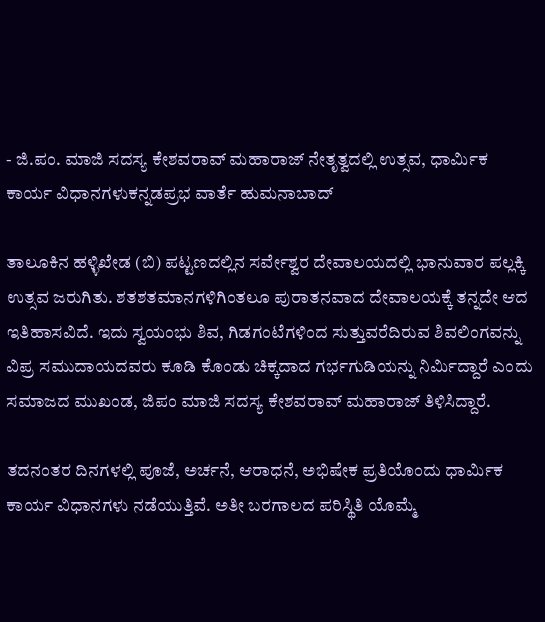- ಜಿ.ಪಂ. ಮಾಜಿ ಸದಸ್ಯ ಕೇಶವರಾವ್‌ ಮಹಾರಾಜ್‌ ನೇತೃತ್ವದಲ್ಲಿ ಉತ್ಸವ, ಧಾರ್ಮಿಕ ಕಾರ್ಯ ವಿಧಾನಗಳುಕನ್ನಡಪ್ರಭ ವಾರ್ತೆ ಹುಮನಾಬಾದ್‌

ತಾಲೂಕಿನ ಹಳ್ಳಿಖೇಡ (ಬಿ) ಪಟ್ಟಣದಲ್ಲಿನ ಸರ್ವೇಶ್ವರ ದೇವಾಲಯದಲ್ಲಿ ಭಾನುವಾರ ಪಲ್ಲಕ್ಕಿ ಉತ್ಸವ ಜರುಗಿತು. ಶತಶತಮಾನಗಳಿಗಿಂತಲೂ ಪುರಾತನವಾದ ದೇವಾಲಯಕ್ಕೆ ತನ್ನದೇ ಆದ ಇತಿಹಾಸವಿದೆ. ಇದು ಸ್ವಯಂಭು ಶಿವ, ಗಿಡಗಂಟೆಗಳಿಂದ ಸುತ್ತುವರೆದಿರುವ ಶಿವಲಿಂಗವನ್ನು ವಿಪ್ರ ಸಮುದಾಯದವರು ಕೂಡಿ ಕೊಂಡು ಚಿಕ್ಕದಾದ ಗರ್ಭಗುಡಿಯನ್ನು ನಿರ್ಮಿದ್ದಾರೆ ಎಂದು ಸಮಾಜದ ಮುಖಂಡ, ಜಿಪಂ ಮಾಜಿ ಸದಸ್ಯ ಕೇಶವರಾವ್‌ ಮಹಾರಾಜ್‌ ತಿಳಿಸಿದ್ದಾರೆ.

ತದನಂತರ ದಿನಗಳಲ್ಲಿ ಪೂಜೆ, ಅರ್ಚನೆ, ಆರಾಧನೆ, ಅಭಿಷೇಕ ಪ್ರತಿಯೊಂದು ಧಾರ್ಮಿಕ ಕಾರ್ಯ ವಿಧಾನಗಳು ನಡೆಯುತ್ತಿವೆ. ಅತೀ ಬರಗಾಲದ ಪರಿಸ್ಥಿತಿ ಯೊಮ್ಮೆ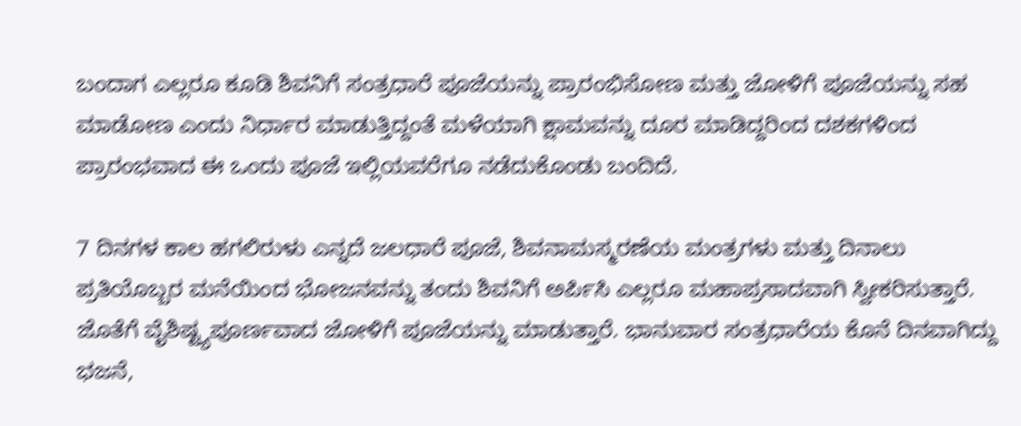ಬಂದಾಗ ಎಲ್ಲರೂ ಕೂಡಿ ಶಿವನಿಗೆ ಸಂತ್ರಧಾರೆ ಪೂಜೆಯನ್ನು ಪ್ರಾರಂಭಿಸೋಣ ಮತ್ತು ಜೋಳಿಗೆ ಪೂಜೆಯನ್ನು ಸಹ ಮಾಡೋಣ ಎಂದು ನಿರ್ಧಾರ ಮಾಡುತ್ತಿದ್ದಂತೆ ಮಳೆಯಾಗಿ ಕ್ಷಾಮವನ್ನು ದೂರ ಮಾಡಿದ್ದರಿಂದ ದಶಕಗಳಿಂದ ಪ್ರಾರಂಭವಾದ ಈ ಒಂದು ಪೂಜೆ ಇಲ್ಲಿಯವರೆಗೂ ನಡೆದುಕೊಂಡು ಬಂದಿದೆ.

7 ದಿನಗಳ ಕಾಲ ಹಗಲಿರುಳು ಎನ್ನದೆ ಜಲಧಾರೆ ಪೂಜೆ, ಶಿವನಾಮಸ್ಮರಣೆಯ ಮಂತ್ರಗಳು ಮತ್ತು ದಿನಾಲು ಪ್ರತಿಯೊಬ್ಬರ ಮನೆಯಿಂದ ಭೋಜನವನ್ನು ತಂದು ಶಿವನಿಗೆ ಅರ್ಪಿಸಿ ಎಲ್ಲರೂ ಮಹಾಪ್ರಸಾದವಾಗಿ ಸ್ವೀಕರಿಸುತ್ತಾರೆ. ಜೊತೆಗೆ ವೈಶಿಷ್ಟ್ಯಪೂರ್ಣವಾದ ಜೋಳಿಗೆ ಪೂಜೆಯನ್ನು ಮಾಡುತ್ತಾರೆ. ಭಾನುವಾರ ಸಂತ್ರಧಾರೆಯ ಕೊನೆ ದಿನವಾಗಿದ್ದು ಭಜನೆ,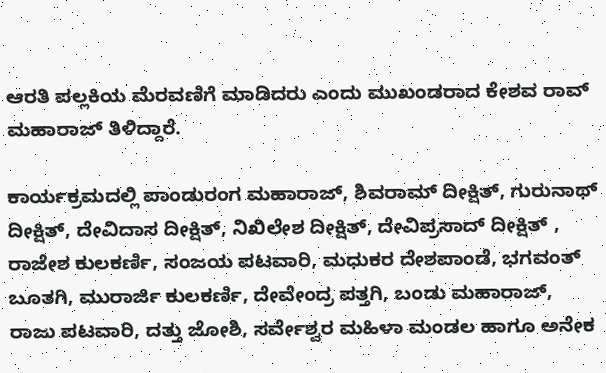ಆರತಿ ಪಲ್ಲಕಿಯ ಮೆರವಣಿಗೆ ಮಾಡಿದರು ಎಂದು ಮುಖಂಡರಾದ ಕೇಶವ ರಾವ್ ಮಹಾರಾಜ್ ತಿಳಿದ್ದಾರೆ.

ಕಾರ್ಯಕ್ರಮದಲ್ಲಿ ಪಾಂಡುರಂಗ ಮಹಾರಾಜ್‌, ಶಿವರಾಮ್‌ ದೀಕ್ಷಿತ್‌, ಗುರುನಾಥ್‌ ದೀಕ್ಷಿತ್, ದೇವಿದಾಸ ದೀಕ್ಷಿತ್‌, ನಿಖಿಲೇಶ ದೀಕ್ಷಿತ್‌, ದೇವಿಪ್ರಸಾದ್ ದೀಕ್ಷಿತ್‌ , ರಾಜೇಶ ಕುಲಕರ್ಣಿ, ಸಂಜಯ ಪಟವಾರಿ, ಮಧುಕರ ದೇಶಪಾಂಡೆ, ಭಗವಂತ್‌ ಬೂತಗಿ, ಮುರಾರ್ಜಿ ಕುಲಕರ್ಣಿ, ದೇವೇಂದ್ರ ಪತ್ತಗಿ, ಬಂಡು ಮಹಾರಾಜ್‌, ರಾಜು ಪಟವಾರಿ, ದತ್ತು ಜೋಶಿ, ಸರ್ವೇಶ್ವರ ಮಹಿಳಾ ಮಂಡಲ ಹಾಗೂ ಅನೇಕ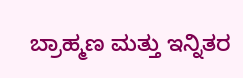ಬ್ರಾಹ್ಮಣ ಮತ್ತು ಇನ್ನಿತರ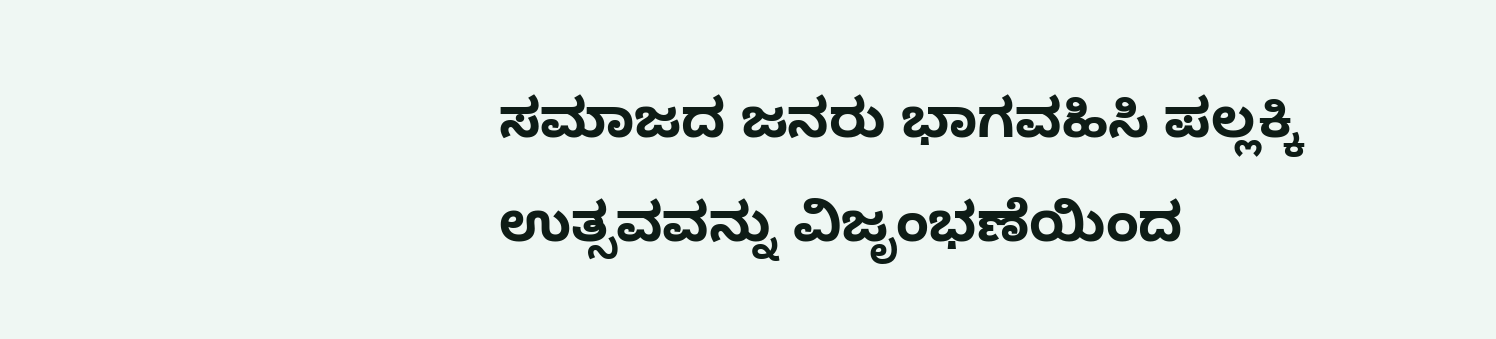ಸಮಾಜದ ಜನರು ಭಾಗವಹಿಸಿ ಪಲ್ಲಕ್ಕಿ ಉತ್ಸವವನ್ನು ವಿಜೃಂಭಣೆಯಿಂದ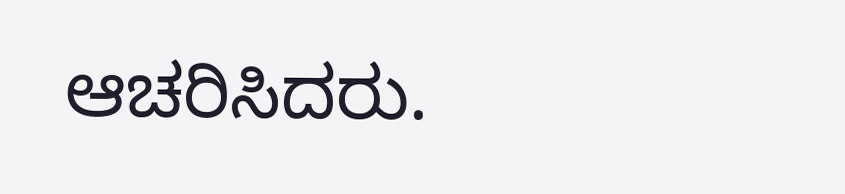ಆಚರಿಸಿದರು.